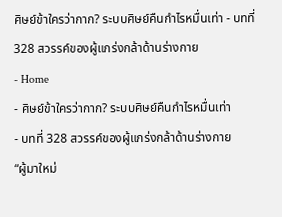ศิษย์ข้าใครว่ากาก? ระบบศิษย์คืนกำไรหมื่นเท่า - บทที่ 328 สวรรค์ของผู้แกร่งกล้าด้านร่างกาย
- Home
- ศิษย์ข้าใครว่ากาก? ระบบศิษย์คืนกำไรหมื่นเท่า
- บทที่ 328 สวรรค์ของผู้แกร่งกล้าด้านร่างกาย
“ผู้มาใหม่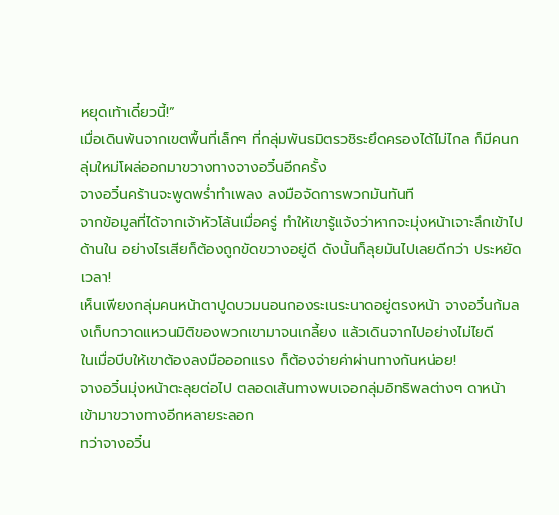หยุดเท้าเดี๋ยวนี้!”
เมื่อเดินพ้นจากเขตพื้นที่เล็กๆ ที่กลุ่มพันธมิตรวชิระยึดครองได้ไม่ไกล ก็มีคนกลุ่มใหม่โผล่ออกมาขวางทางจางอวิ๋นอีกครั้ง
จางอวิ๋นคร้านจะพูดพร่ำทำเพลง ลงมือจัดการพวกมันทันที
จากข้อมูลที่ได้จากเจ้าหัวโล้นเมื่อครู่ ทำให้เขารู้แจ้งว่าหากจะมุ่งหน้าเจาะลึกเข้าไปด้านใน อย่างไรเสียก็ต้องถูกขัดขวางอยู่ดี ดังนั้นก็ลุยมันไปเลยดีกว่า ประหยัดเวลา!
เห็นเพียงกลุ่มคนหน้าตาปูดบวมนอนกองระเนระนาดอยู่ตรงหน้า จางอวิ๋นก้มลงเก็บกวาดแหวนมิติของพวกเขามาจนเกลี้ยง แล้วเดินจากไปอย่างไม่ไยดี
ในเมื่อบีบให้เขาต้องลงมือออกแรง ก็ต้องจ่ายค่าผ่านทางกันหน่อย!
จางอวิ๋นมุ่งหน้าตะลุยต่อไป ตลอดเส้นทางพบเจอกลุ่มอิทธิพลต่างๆ ดาหน้าเข้ามาขวางทางอีกหลายระลอก
ทว่าจางอวิ๋น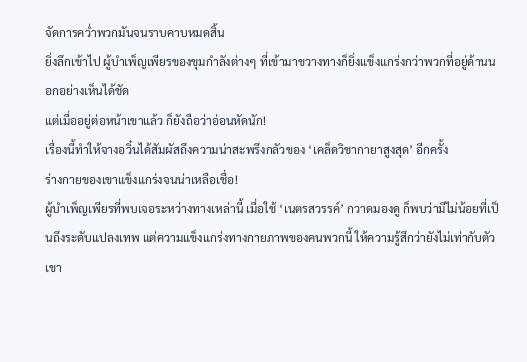จัดการคว่ำพวกมันจนราบคาบหมดสิ้น
ยิ่งลึกเข้าไป ผู้บำเพ็ญเพียรของขุมกำลังต่างๆ ที่เข้ามาขวางทางก็ยิ่งแข็งแกร่งกว่าพวกที่อยู่ด้านนอกอย่างเห็นได้ชัด
แต่เมื่ออยู่ต่อหน้าเขาแล้ว ก็ยังถือว่าอ่อนหัดนัก!
เรื่องนี้ทำให้จางอวิ๋นได้สัมผัสถึงความน่าสะพรึงกลัวของ ‘เคล็ดวิชากายาสูงสุด’ อีกครั้ง
ร่างกายของเขาแข็งแกร่งจนน่าเหลือเชื่อ!
ผู้บำเพ็ญเพียรที่พบเจอระหว่างทางเหล่านี้ เมื่อใช้ ‘เนตรสวรรค์’ กวาดมองดู ก็พบว่ามีไม่น้อยที่เป็นถึงระดับแปลงเทพ แต่ความแข็งแกร่งทางกายภาพของคนพวกนี้ ให้ความรู้สึกว่ายังไม่เท่ากับตัวเขา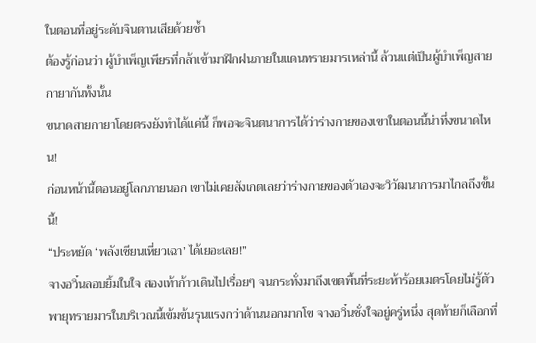ในตอนที่อยู่ระดับจินตานเสียด้วยซ้ำ
ต้องรู้ก่อนว่า ผู้บำเพ็ญเพียรที่กล้าเข้ามาฝึกฝนภายในแดนทรายมารเหล่านี้ ล้วนแต่เป็นผู้บำเพ็ญสายกายากันทั้งนั้น
ขนาดสายกายาโดยตรงยังทำได้แค่นี้ ก็พอจะจินตนาการได้ว่าร่างกายของเขาในตอนนี้น่าทึ่งขนาดไหน!
ก่อนหน้านี้ตอนอยู่โลกภายนอก เขาไม่เคยสังเกตเลยว่าร่างกายของตัวเองจะวิวัฒนาการมาไกลถึงขั้นนี้!
“ประหยัด ‘พลังเซียนเหี่ยวเฉา’ ได้เยอะเลย!”
จางอวิ๋นลอบยิ้มในใจ สองเท้าก้าวเดินไปเรื่อยๆ จนกระทั่งมาถึงเขตพื้นที่ระยะห้าร้อยเมตรโดยไม่รู้ตัว
พายุทรายมารในบริเวณนี้เข้มข้นรุนแรงกว่าด้านนอกมากโข จางอวิ๋นชั่งใจอยู่ครู่หนึ่ง สุดท้ายก็เลือกที่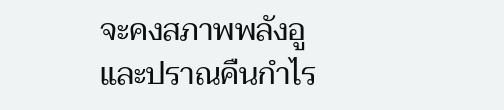จะคงสภาพพลังอูและปราณคืนกำไร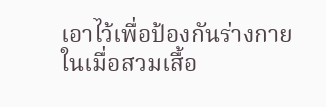เอาไว้เพื่อป้องกันร่างกาย
ในเมื่อสวมเสื้อ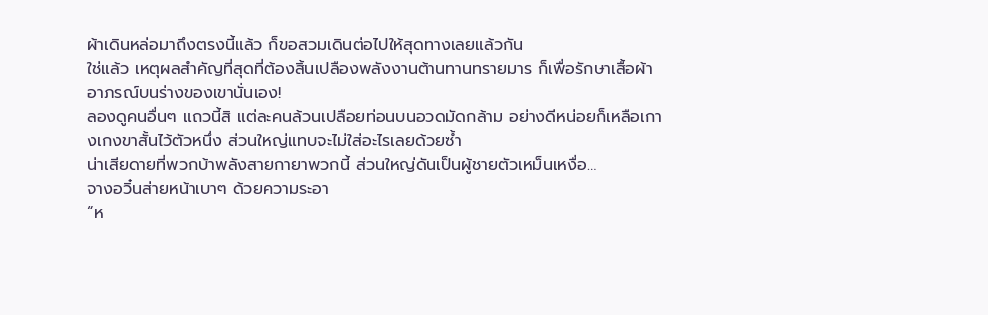ผ้าเดินหล่อมาถึงตรงนี้แล้ว ก็ขอสวมเดินต่อไปให้สุดทางเลยแล้วกัน
ใช่แล้ว เหตุผลสำคัญที่สุดที่ต้องสิ้นเปลืองพลังงานต้านทานทรายมาร ก็เพื่อรักษาเสื้อผ้าอาภรณ์บนร่างของเขานั่นเอง!
ลองดูคนอื่นๆ แถวนี้สิ แต่ละคนล้วนเปลือยท่อนบนอวดมัดกล้าม อย่างดีหน่อยก็เหลือเกางเกงขาสั้นไว้ตัวหนึ่ง ส่วนใหญ่แทบจะไม่ใส่อะไรเลยด้วยซ้ำ
น่าเสียดายที่พวกบ้าพลังสายกายาพวกนี้ ส่วนใหญ่ดันเป็นผู้ชายตัวเหม็นเหงื่อ…
จางอวิ๋นส่ายหน้าเบาๆ ด้วยความระอา
“ห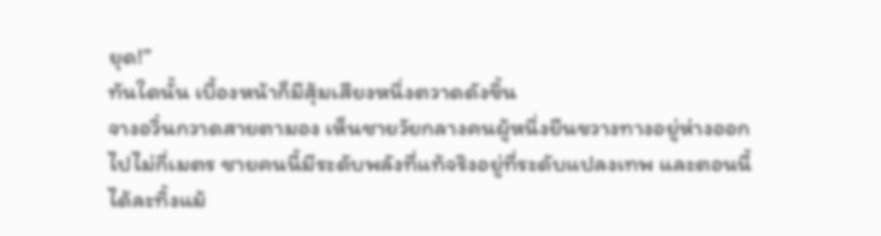ยุด!”
ทันใดนั้น เบื้องหน้าก็มีสุ้มเสียงหนึ่งตวาดดังขึ้น
จางอวิ๋นกวาดสายตามอง เห็นชายวัยกลางคนผู้หนึ่งยืนขวางทางอยู่ห่างออกไปไม่กี่เมตร ชายคนนี้มีระดับพลังที่แท้จริงอยู่ที่ระดับแปลงเทพ และตอนนี้ได้ละทิ้งแม้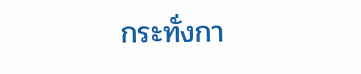กระทั่งกา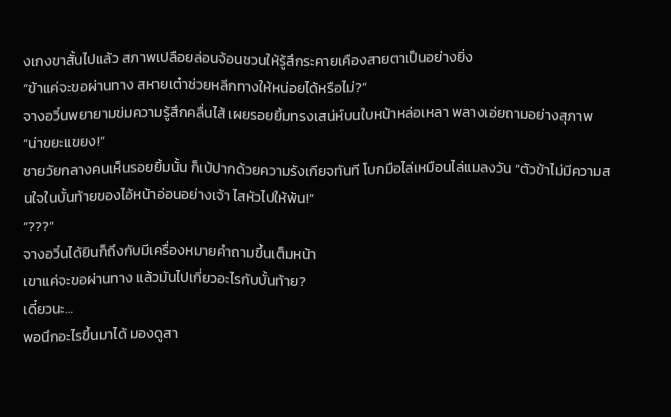งเกงขาสั้นไปแล้ว สภาพเปลือยล่อนจ้อนชวนให้รู้สึกระคายเคืองสายตาเป็นอย่างยิ่ง
“ข้าแค่จะขอผ่านทาง สหายเต๋าช่วยหลีกทางให้หน่อยได้หรือไม่?”
จางอวิ๋นพยายามข่มความรู้สึกคลื่นไส้ เผยรอยยิ้มทรงเสน่ห์บนใบหน้าหล่อเหลา พลางเอ่ยถามอย่างสุภาพ
“น่าขยะแขยง!”
ชายวัยกลางคนเห็นรอยยิ้มนั้น ก็เบ้ปากด้วยความรังเกียจทันที โบกมือไล่เหมือนไล่แมลงวัน “ตัวข้าไม่มีความสนใจในบั้นท้ายของไอ้หน้าอ่อนอย่างเจ้า ไสหัวไปให้พ้น!”
“???”
จางอวิ๋นได้ยินก็ถึงกับมีเครื่องหมายคำถามขึ้นเต็มหน้า
เขาแค่จะขอผ่านทาง แล้วมันไปเกี่ยวอะไรกับบั้นท้าย?
เดี๋ยวนะ…
พอนึกอะไรขึ้นมาได้ มองดูสา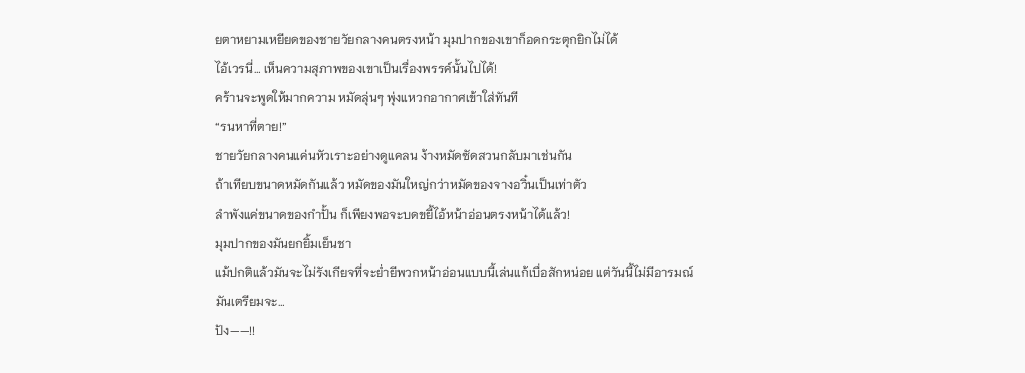ยตาหยามเหยียดของชายวัยกลางคนตรงหน้า มุมปากของเขาก็อดกระตุกยิกไม่ได้
ไอ้เวรนี่… เห็นความสุภาพของเขาเป็นเรื่องพรรค์นั้นไปได้!
คร้านจะพูดให้มากความ หมัดลุ่นๆ พุ่งแหวกอากาศเข้าใส่ทันที
“รนหาที่ตาย!”
ชายวัยกลางคนแค่นหัวเราะอย่างดูแคลน ง้างหมัดซัดสวนกลับมาเช่นกัน
ถ้าเทียบขนาดหมัดกันแล้ว หมัดของมันใหญ่กว่าหมัดของจางอวิ๋นเป็นเท่าตัว
ลำพังแค่ขนาดของกำปั้น ก็เพียงพอจะบดขยี้ไอ้หน้าอ่อนตรงหน้าได้แล้ว!
มุมปากของมันยกยิ้มเย็นชา
แม้ปกติแล้วมันจะไม่รังเกียจที่จะย่ำยีพวกหน้าอ่อนแบบนี้เล่นแก้เบื่อสักหน่อย แต่วันนี้ไม่มีอารมณ์ มันเตรียมจะ…
ปัง——!!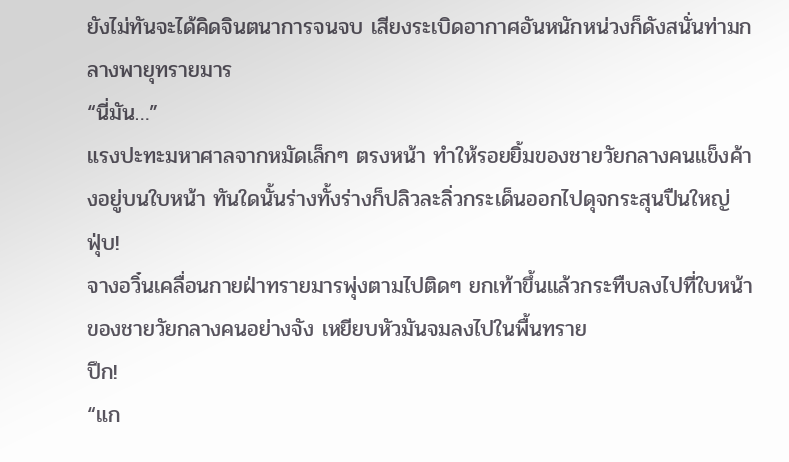ยังไม่ทันจะได้คิดจินตนาการจนจบ เสียงระเบิดอากาศอันหนักหน่วงก็ดังสนั่นท่ามกลางพายุทรายมาร
“นี่มัน…”
แรงปะทะมหาศาลจากหมัดเล็กๆ ตรงหน้า ทำให้รอยยิ้มของชายวัยกลางคนแข็งค้างอยู่บนใบหน้า ทันใดนั้นร่างทั้งร่างก็ปลิวละลิ่วกระเด็นออกไปดุจกระสุนปืนใหญ่
ฟุ่บ!
จางอวิ๋นเคลื่อนกายฝ่าทรายมารพุ่งตามไปติดๆ ยกเท้าขึ้นแล้วกระทืบลงไปที่ใบหน้าของชายวัยกลางคนอย่างจัง เหยียบหัวมันจมลงไปในพื้นทราย
ปึก!
“แก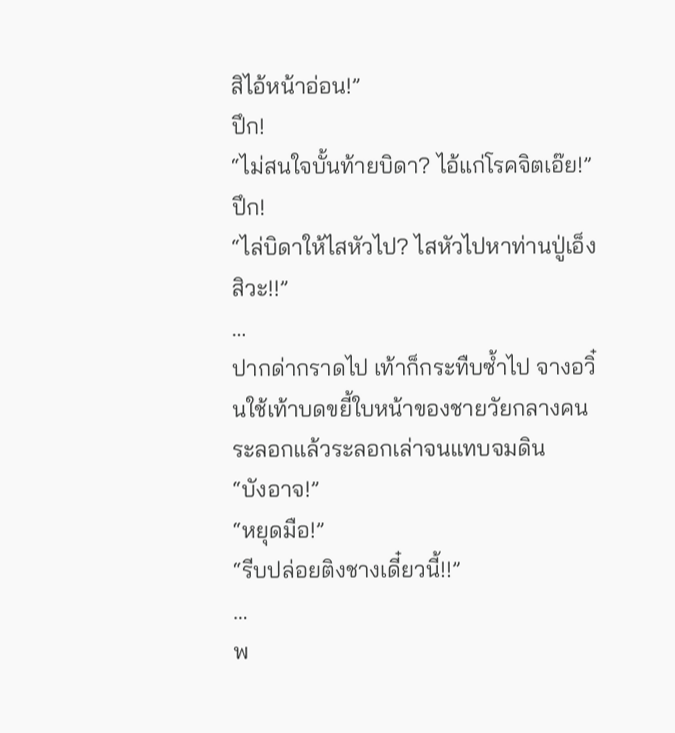สิไอ้หน้าอ่อน!”
ปึก!
“ไม่สนใจบั้นท้ายบิดา? ไอ้แก่โรคจิตเอ๊ย!”
ปึก!
“ไล่บิดาให้ไสหัวไป? ไสหัวไปหาท่านปู่เอ็งสิวะ!!”
…
ปากด่ากราดไป เท้าก็กระทืบซ้ำไป จางอวิ๋นใช้เท้าบดขยี้ใบหน้าของชายวัยกลางคนระลอกแล้วระลอกเล่าจนแทบจมดิน
“บังอาจ!”
“หยุดมือ!”
“รีบปล่อยติงชางเดี๋ยวนี้!!”
…
พ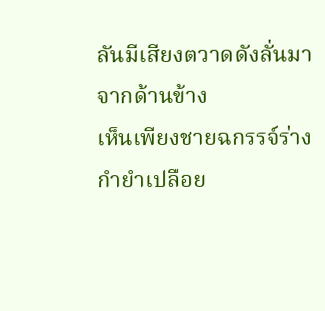ลันมีเสียงตวาดดังลั่นมาจากด้านข้าง
เห็นเพียงชายฉกรรจ์ร่างกำยำเปลือย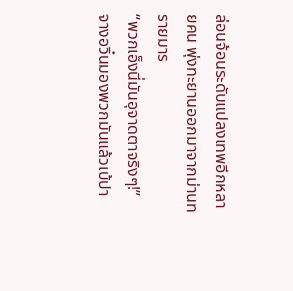ล่อนจ้อนระดับแปลงเทพอีกหลายคน พุ่งทะยานออกมาจากม่านทรายมาร
“พวกเอ็งนี่มันอุจาดตาจริงๆ!”
จางอวิ๋นมองพวกมันแล้วเบ้ปา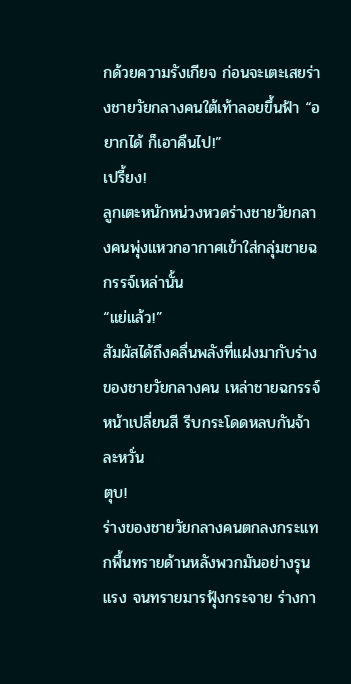กด้วยความรังเกียจ ก่อนจะเตะเสยร่างชายวัยกลางคนใต้เท้าลอยขึ้นฟ้า “อยากได้ ก็เอาคืนไป!”
เปรี้ยง!
ลูกเตะหนักหน่วงหวดร่างชายวัยกลางคนพุ่งแหวกอากาศเข้าใส่กลุ่มชายฉกรรจ์เหล่านั้น
“แย่แล้ว!”
สัมผัสได้ถึงคลื่นพลังที่แฝงมากับร่างของชายวัยกลางคน เหล่าชายฉกรรจ์หน้าเปลี่ยนสี รีบกระโดดหลบกันจ้าละหวั่น
ตุบ!
ร่างของชายวัยกลางคนตกลงกระแทกพื้นทรายด้านหลังพวกมันอย่างรุนแรง จนทรายมารฟุ้งกระจาย ร่างกา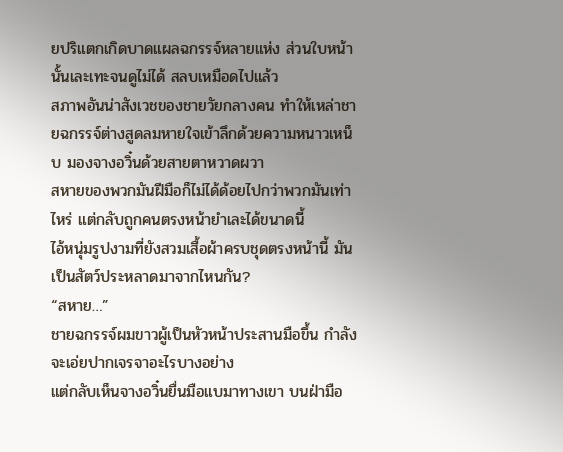ยปริแตกเกิดบาดแผลฉกรรจ์หลายแห่ง ส่วนใบหน้านั้นเละเทะจนดูไม่ได้ สลบเหมือดไปแล้ว
สภาพอันน่าสังเวชของชายวัยกลางคน ทำให้เหล่าชายฉกรรจ์ต่างสูดลมหายใจเข้าลึกด้วยความหนาวเหน็บ มองจางอวิ๋นด้วยสายตาหวาดผวา
สหายของพวกมันฝีมือก็ไม่ได้ด้อยไปกว่าพวกมันเท่าไหร่ แต่กลับถูกคนตรงหน้ายำเละได้ขนาดนี้
ไอ้หนุ่มรูปงามที่ยังสวมเสื้อผ้าครบชุดตรงหน้านี้ มันเป็นสัตว์ประหลาดมาจากไหนกัน?
“สหาย…”
ชายฉกรรจ์ผมขาวผู้เป็นหัวหน้าประสานมือขึ้น กำลังจะเอ่ยปากเจรจาอะไรบางอย่าง
แต่กลับเห็นจางอวิ๋นยื่นมือแบมาทางเขา บนฝ่ามือ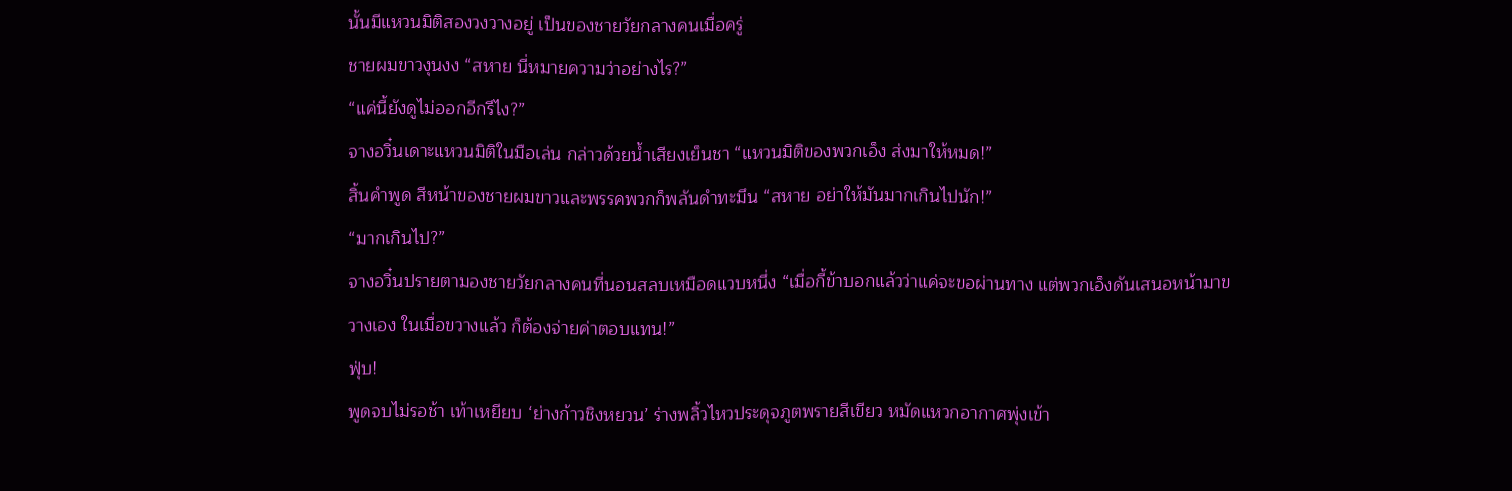นั้นมีแหวนมิติสองวงวางอยู่ เป็นของชายวัยกลางคนเมื่อครู่
ชายผมขาวงุนงง “สหาย นี่หมายความว่าอย่างไร?”
“แค่นี้ยังดูไม่ออกอีกรึไง?”
จางอวิ๋นเดาะแหวนมิติในมือเล่น กล่าวด้วยน้ำเสียงเย็นชา “แหวนมิติของพวกเอ็ง ส่งมาให้หมด!”
สิ้นคำพูด สีหน้าของชายผมขาวและพรรคพวกก็พลันดำทะมึน “สหาย อย่าให้มันมากเกินไปนัก!”
“มากเกินไป?”
จางอวิ๋นปรายตามองชายวัยกลางคนที่นอนสลบเหมือดแวบหนึ่ง “เมื่อกี้ข้าบอกแล้วว่าแค่จะขอผ่านทาง แต่พวกเอ็งดันเสนอหน้ามาขวางเอง ในเมื่อขวางแล้ว ก็ต้องจ่ายค่าตอบแทน!”
ฟุ่บ!
พูดจบไม่รอช้า เท้าเหยียบ ‘ย่างก้าวชิงหยวน’ ร่างพลิ้วไหวประดุจภูตพรายสีเขียว หมัดแหวกอากาศพุ่งเข้า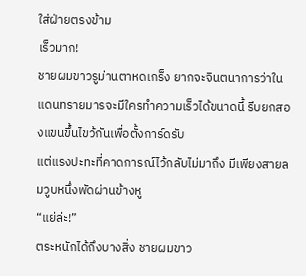ใส่ฝ่ายตรงข้าม
เร็วมาก!
ชายผมขาวรูม่านตาหดเกร็ง ยากจะจินตนาการว่าในแดนทรายมารจะมีใครทำความเร็วได้ขนาดนี้ รีบยกสองแขนขึ้นไขว้กันเพื่อตั้งการ์ดรับ
แต่แรงปะทะที่คาดการณ์ไว้กลับไม่มาถึง มีเพียงสายลมวูบหนึ่งพัดผ่านข้างหู
“แย่ล่ะ!”
ตระหนักได้ถึงบางสิ่ง ชายผมขาว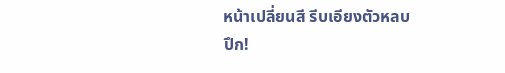หน้าเปลี่ยนสี รีบเอียงตัวหลบ
ปึก!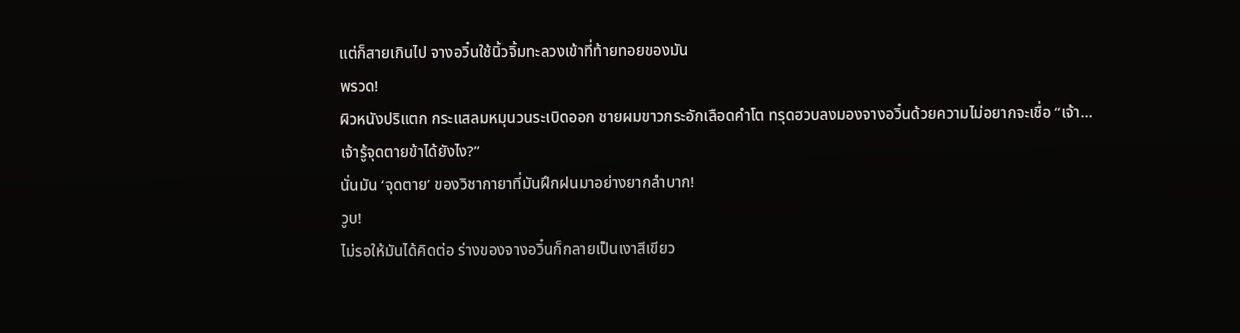แต่ก็สายเกินไป จางอวิ๋นใช้นิ้วจิ้มทะลวงเข้าที่ท้ายทอยของมัน
พรวด!
ผิวหนังปริแตก กระแสลมหมุนวนระเบิดออก ชายผมขาวกระอักเลือดคำโต ทรุดฮวบลงมองจางอวิ๋นด้วยความไม่อยากจะเชื่อ “เจ้า… เจ้ารู้จุดตายข้าได้ยังไง?”
นั่นมัน ‘จุดตาย’ ของวิชากายาที่มันฝึกฝนมาอย่างยากลำบาก!
วูบ!
ไม่รอให้มันได้คิดต่อ ร่างของจางอวิ๋นก็กลายเป็นเงาสีเขียว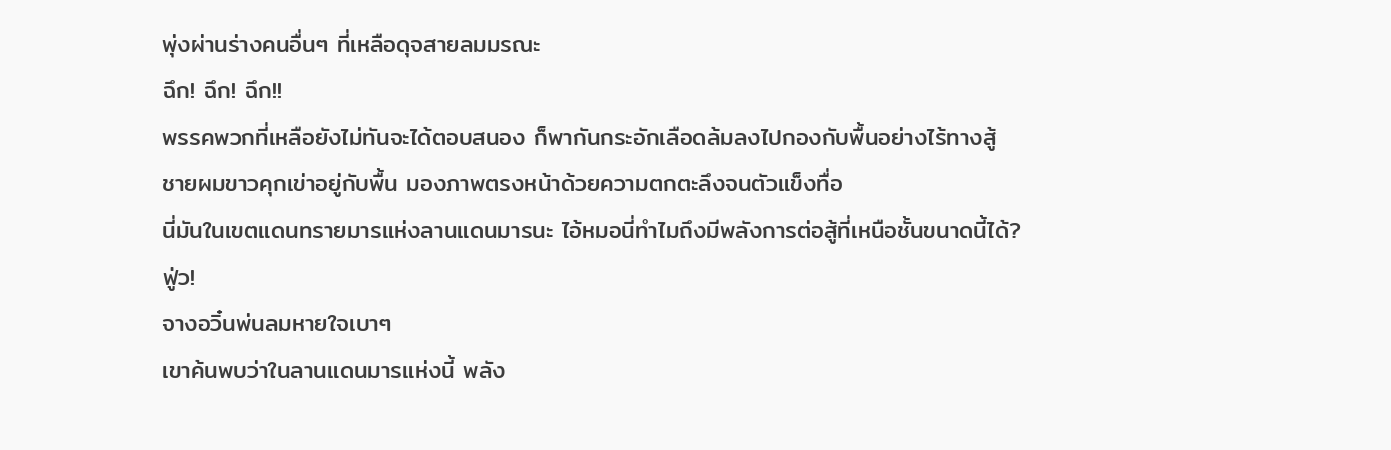พุ่งผ่านร่างคนอื่นๆ ที่เหลือดุจสายลมมรณะ
ฉึก! ฉึก! ฉึก!!
พรรคพวกที่เหลือยังไม่ทันจะได้ตอบสนอง ก็พากันกระอักเลือดล้มลงไปกองกับพื้นอย่างไร้ทางสู้
ชายผมขาวคุกเข่าอยู่กับพื้น มองภาพตรงหน้าด้วยความตกตะลึงจนตัวแข็งทื่อ
นี่มันในเขตแดนทรายมารแห่งลานแดนมารนะ ไอ้หมอนี่ทำไมถึงมีพลังการต่อสู้ที่เหนือชั้นขนาดนี้ได้?
ฟู่ว!
จางอวิ๋นพ่นลมหายใจเบาๆ
เขาค้นพบว่าในลานแดนมารแห่งนี้ พลัง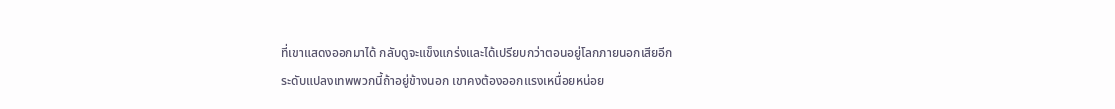ที่เขาแสดงออกมาได้ กลับดูจะแข็งแกร่งและได้เปรียบกว่าตอนอยู่โลกภายนอกเสียอีก
ระดับแปลงเทพพวกนี้ถ้าอยู่ข้างนอก เขาคงต้องออกแรงเหนื่อยหน่อย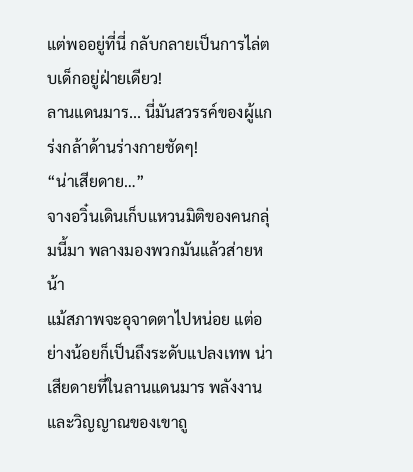แต่พออยู่ที่นี่ กลับกลายเป็นการไล่ตบเด็กอยู่ฝ่ายเดียว!
ลานแดนมาร... นี่มันสวรรค์ของผู้แกร่งกล้าด้านร่างกายชัดๆ!
“น่าเสียดาย…”
จางอวิ๋นเดินเก็บแหวนมิติของคนกลุ่มนี้มา พลางมองพวกมันแล้วส่ายหน้า
แม้สภาพจะอุจาดตาไปหน่อย แต่อย่างน้อยก็เป็นถึงระดับแปลงเทพ น่าเสียดายที่ในลานแดนมาร พลังงานและวิญญาณของเขาถู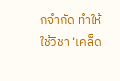กจำกัด ทำให้ใช้วิชา ‘เคล็ด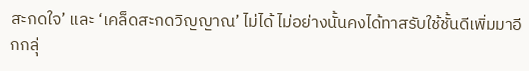สะกดใจ’ และ ‘เคล็ดสะกดวิญญาณ’ ไม่ได้ ไม่อย่างนั้นคงได้ทาสรับใช้ชั้นดีเพิ่มมาอีกกลุ่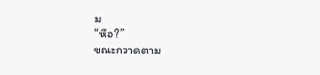ม
“หือ?”
ขณะกวาดตาม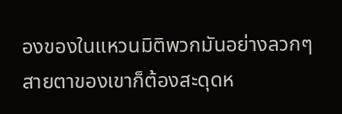องของในแหวนมิติพวกมันอย่างลวกๆ สายตาของเขาก็ต้องสะดุดห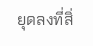ยุดลงที่สิ่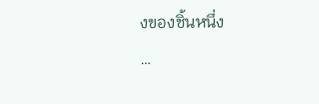งของชิ้นหนึ่ง
…